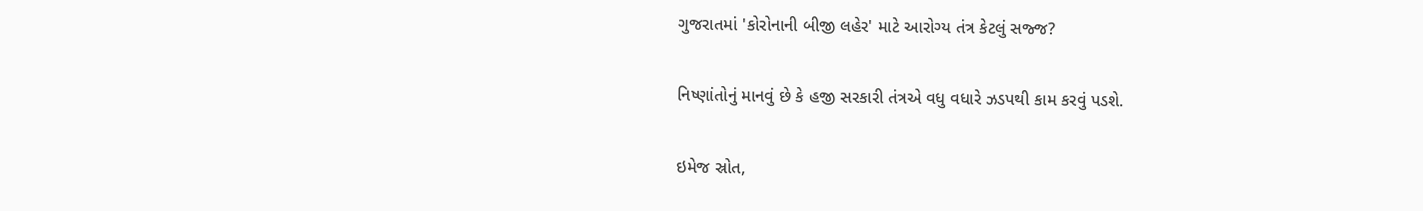ગુજરાતમાં 'કોરોનાની બીજી લહેર' માટે આરોગ્ય તંત્ર કેટલું સજ્જ?

નિષ્ણાંતોનું માનવું છે કે હજી સરકારી તંત્રએ વધુ વધારે ઝડપથી કામ કરવું પડશે.

ઇમેજ સ્રોત,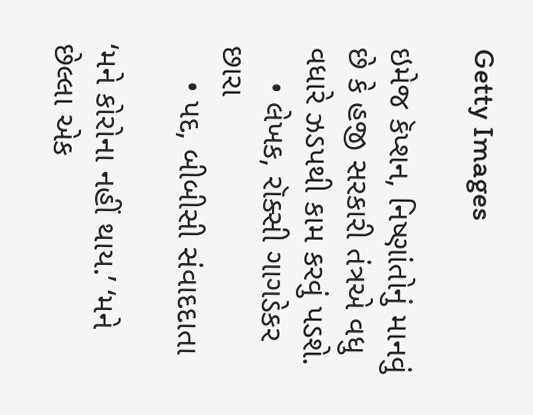Getty Images

ઇમેજ કૅપ્શન, નિષ્ણાંતોનું માનવું છે કે હજી સરકારી તંત્રએ વધુ વધારે ઝડપથી કામ કરવું પડશે.
    • લેખક, રૉક્સી ગાગડેકર છારા
    • પદ, બીબીસી સંવાદદાતા

‘મને કોરોના નહીં થાય.’ ‘મને છેલ્લા એક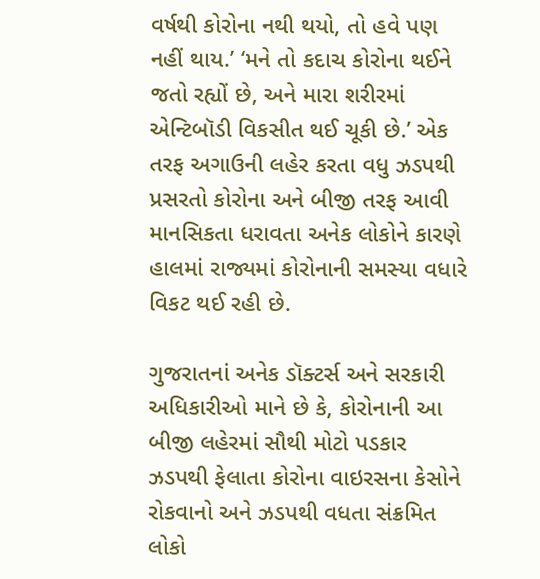વર્ષથી કોરોના નથી થયો, તો હવે પણ નહીં થાય.’ ‘મને તો કદાચ કોરોના થઈને જતો રહ્યોં છે, અને મારા શરીરમાં એન્ટિબૉડી વિકસીત થઈ ચૂકી છે.’ એક તરફ અગાઉની લહેર કરતા વધુ ઝડપથી પ્રસરતો કોરોના અને બીજી તરફ આવી માનસિકતા ધરાવતા અનેક લોકોને કારણે હાલમાં રાજ્યમાં કોરોનાની સમસ્યા વધારે વિકટ થઈ રહી છે.

ગુજરાતનાં અનેક ડૉક્ટર્સ અને સરકારી અધિકારીઓ માને છે કે, કોરોનાની આ બીજી લહેરમાં સૌથી મોટો પડકાર ઝડપથી ફેલાતા કોરોના વાઇરસના કેસોને રોકવાનો અને ઝડપથી વધતા સંક્રમિત લોકો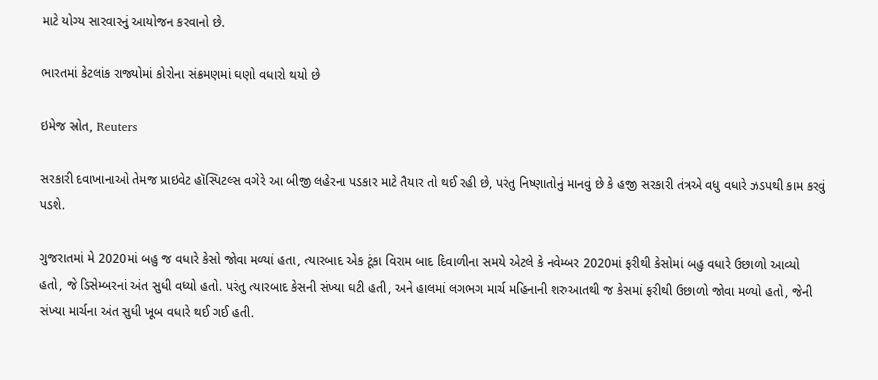માટે યોગ્ય સારવારનું આયોજન કરવાનો છે.

ભારતમાં કેટલાંક રાજ્યોમાં કોરોના સંક્રમણમાં ઘણો વધારો થયો છે

ઇમેજ સ્રોત, Reuters

સરકારી દવાખાનાઓ તેમજ પ્રાઇવેટ હૉસ્પિટલ્સ વગેરે આ બીજી લહેરના પડકાર માટે તૈયાર તો થઈ રહી છે, પરંતુ નિષ્ણાતોનું માનવું છે કે હજી સરકારી તંત્રએ વધુ વધારે ઝડપથી કામ કરવું પડશે.

ગુજરાતમાં મે 2020માં બહુ જ વધારે કેસો જોવા મળ્યાં હતા, ત્યારબાદ એક ટૂંકા વિરામ બાદ દિવાળીના સમયે એટલે કે નવેમ્બર 2020માં ફરીથી કેસોમાં બહુ વધારે ઉછાળો આવ્યો હતો, જે ડિસેમ્બરનાં અંત સુધી વધ્યો હતો. પરંતુ ત્યારબાદ કેસની સંખ્યા ઘટી હતી, અને હાલમાં લગભગ માર્ચ મહિનાની શરુઆતથી જ કેસમાં ફરીથી ઉછાળો જોવા મળ્યો હતો, જેની સંખ્યા માર્ચના અંત સુધી ખૂબ વધારે થઈ ગઈ હતી.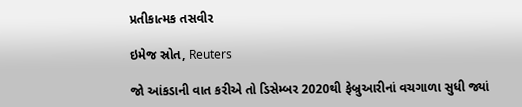પ્રતીકાત્મક તસવીર

ઇમેજ સ્રોત, Reuters

જો આંકડાની વાત કરીએ તો ડિસેમ્બર 2020થી ફેબ્રુઆરીનાં વચગાળા સુધી જ્યાં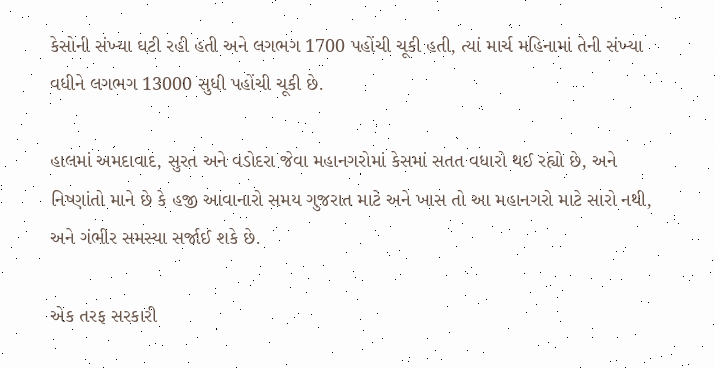કેસોની સંખ્યા ઘટી રહી હતી અને લગભગ 1700 પહોંચી ચૂકી હતી, ત્યાં માર્ચ મહિનામાં તેની સંખ્યા વધીને લગભગ 13000 સુધી પહોંચી ચૂકી છે.

હાલમાં અમદાવાદ, સુરત અને વડોદરા જેવા મહાનગરોમાં કેસમાં સતત વધારો થઈ રહ્યો છે, અને નિષ્ણાંતો માને છે કે હજી આવાનારો સમય ગુજરાત માટે અને ખાસ તો આ મહાનગરો માટે સારો નથી, અને ગંભીર સમસ્યા સર્જાઈ શકે છે.

એક તરફ સરકારી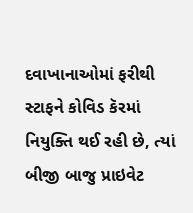દવાખાનાઓમાં ફરીથી સ્ટાફને કોવિડ કૅરમાં નિયુક્તિ થઈ રહી છે, ત્યાં બીજી બાજુ પ્રાઇવેટ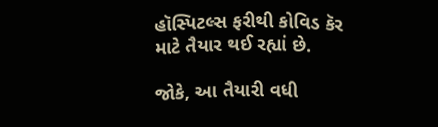હૉસ્પિટલ્સ ફરીથી કોવિડ કૅર માટે તૈયાર થઈ રહ્યાં છે.

જોકે, આ તૈયારી વધી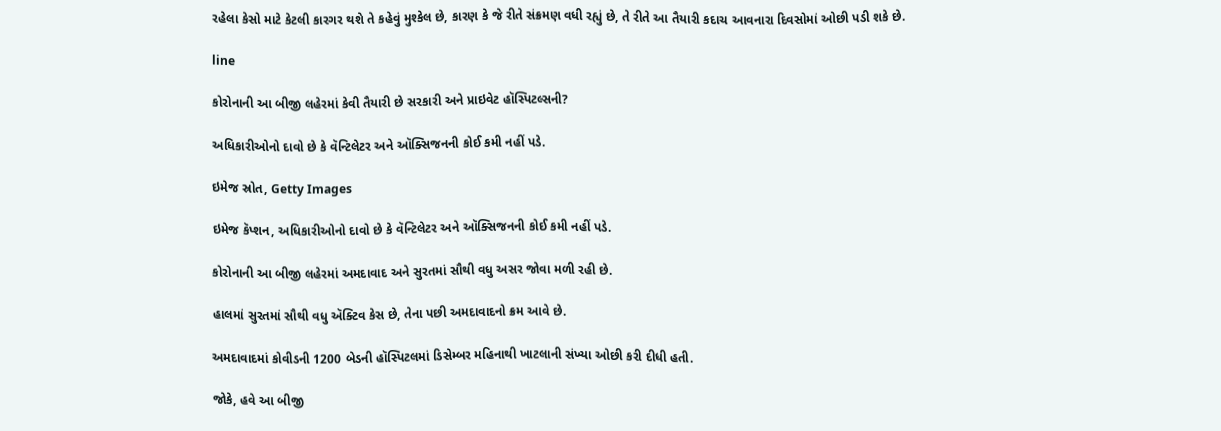રહેલા કેસો માટે કેટલી કારગર થશે તે કહેવું મુશ્કેલ છે, કારણ કે જે રીતે સંક્રમણ વધી રહ્યું છે, તે રીતે આ તૈયારી કદાચ આવનારા દિવસોમાં ઓછી પડી શકે છે.

line

કોરોનાની આ બીજી લહેરમાં કેવી તૈયારી છે સરકારી અને પ્રાઇવેટ હૉસ્પિટલ્સની?

અધિકારીઓનો દાવો છે કે વૅન્ટિલેટર અને ઑક્સિજનની કોઈ કમી નહીં પડે.

ઇમેજ સ્રોત, Getty Images

ઇમેજ કૅપ્શન, અધિકારીઓનો દાવો છે કે વૅન્ટિલેટર અને ઑક્સિજનની કોઈ કમી નહીં પડે.

કોરોનાની આ બીજી લહેરમાં અમદાવાદ અને સુરતમાં સૌથી વધુ અસર જોવા મળી રહી છે.

હાલમાં સુરતમાં સૌથી વધુ ઍક્ટિવ કેસ છે, તેના પછી અમદાવાદનો ક્રમ આવે છે.

અમદાવાદમાં કોવીડની 1200 બેડની હૉસ્પિટલમાં ડિસેમ્બર મહિનાથી ખાટલાની સંખ્યા ઓછી કરી દીધી હતી.

જોકે, હવે આ બીજી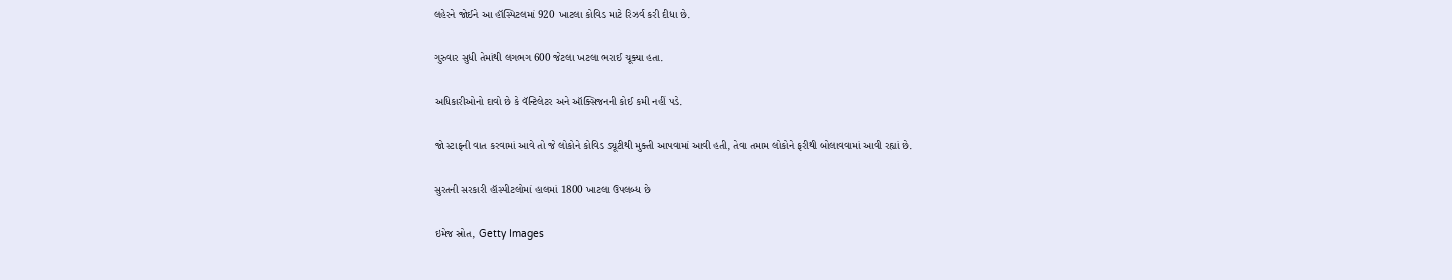લહેરને જોઈને આ હૉસ્પિટલમાં 920 ખાટલા કોવિડ માટે રિઝર્વ કરી દીધા છે.

ગુરુવાર સુધી તેમાંથી લગભગ 600 જેટલા ખટલા ભરાઈ ચૂક્યા હતા.

અધિકારીઓનો દાવો છે કે વૅન્ટિલેટર અને ઑક્સિજનની કોઈ કમી નહીં પડે.

જો સ્ટાફની વાત કરવામાં આવે તો જે લોકોને કોવિડ ડ્યૂટીથી મુક્તી આપવામાં આવી હતી, તેવા તમામ લોકોને ફરીથી બોલાવવામાં આવી રહ્યાં છે.

સુરતની સરકારી હૉસ્પીટલોમાં હાલમાં 1800 ખાટલા ઉપલબ્ધ છે

ઇમેજ સ્રોત, Getty Images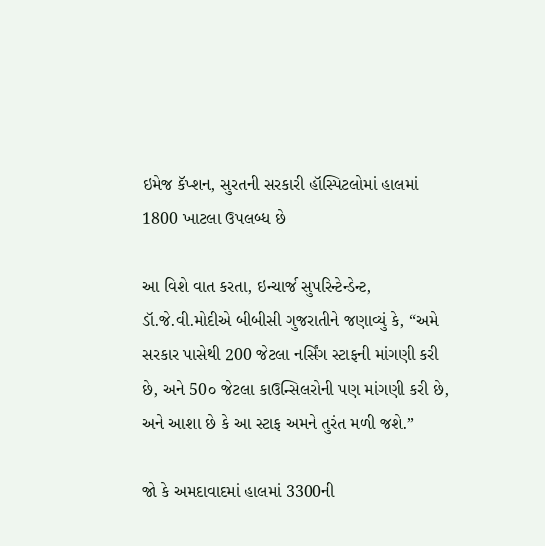ઇમેજ કૅપ્શન, સુરતની સરકારી હૉસ્પિટલોમાં હાલમાં 1800 ખાટલા ઉપલબ્ધ છે

આ વિશે વાત કરતા, ઇન્ચાર્જ સુપરિન્ટેન્ડેન્ટ, ડૉ.જે.વી.મોદીએ બીબીસી ગુજરાતીને જણાવ્યું કે, “અમે સરકાર પાસેથી 200 જેટલા નર્સિંગ સ્ટાફની માંગણી કરી છે, અને 50૦ જેટલા કાઉન્સિલરોની પણ માંગણી કરી છે, અને આશા છે કે આ સ્ટાફ અમને તુરંત મળી જશે.”

જો કે અમદાવાદમાં હાલમાં 3300ની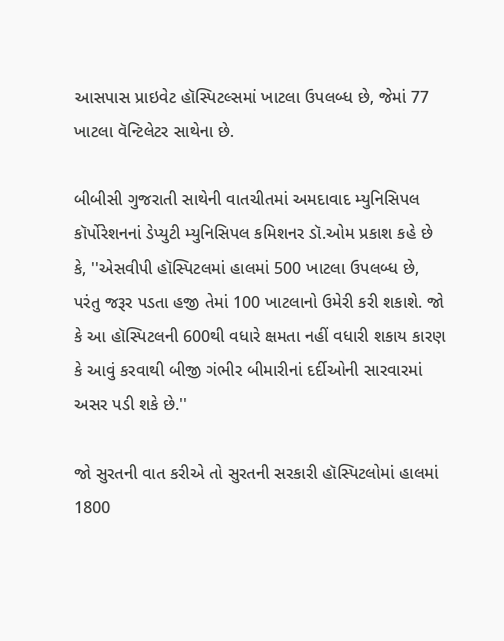આસપાસ પ્રાઇવેટ હૉસ્પિટલ્સમાં ખાટલા ઉપલબ્ધ છે, જેમાં 77 ખાટલા વૅન્ટિલેટર સાથેના છે.

બીબીસી ગુજરાતી સાથેની વાતચીતમાં અમદાવાદ મ્યુનિસિપલ કૉર્પોરેશનનાં ડેપ્યુટી મ્યુનિસિપલ કમિશનર ડૉ.ઓમ પ્રકાશ કહે છે કે, ''એસવીપી હૉસ્પિટલમાં હાલમાં 500 ખાટલા ઉપલબ્ધ છે, પરંતુ જરૂર પડતા હજી તેમાં 100 ખાટલાનો ઉમેરી કરી શકાશે. જો કે આ હૉસ્પિટલની 600થી વધારે ક્ષમતા નહીં વધારી શકાય કારણ કે આવું કરવાથી બીજી ગંભીર બીમારીનાં દર્દીઓની સારવારમાં અસર પડી શકે છે.''

જો સુરતની વાત કરીએ તો સુરતની સરકારી હૉસ્પિટલોમાં હાલમાં 1800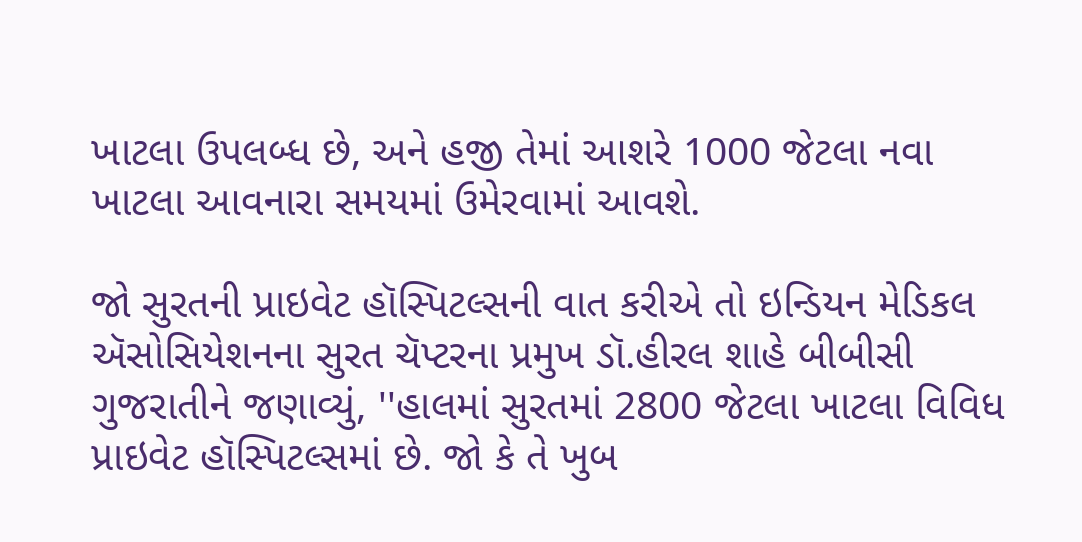ખાટલા ઉપલબ્ધ છે, અને હજી તેમાં આશરે 1000 જેટલા નવા ખાટલા આવનારા સમયમાં ઉમેરવામાં આવશે.

જો સુરતની પ્રાઇવેટ હૉસ્પિટલ્સની વાત કરીએ તો ઇન્ડિયન મેડિકલ ઍસોસિયેશનના સુરત ચૅપ્ટરના પ્રમુખ ડૉ.હીરલ શાહે બીબીસી ગુજરાતીને જણાવ્યું, ''હાલમાં સુરતમાં 2800 જેટલા ખાટલા વિવિધ પ્રાઇવેટ હૉસ્પિટલ્સમાં છે. જો કે તે ખુબ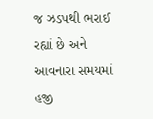જ ઝડપથી ભરાઈ રહ્યાં છે અને આવનારા સમયમાં હજી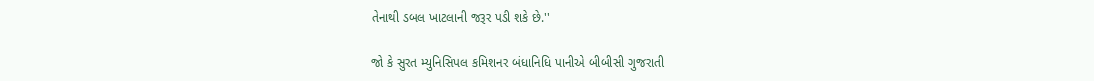તેનાથી ડબલ ખાટલાની જરૂર પડી શકે છે.''

જો કે સુરત મ્યુનિસિપલ કમિશનર બંધાનિધિ પાનીએ બીબીસી ગુજરાતી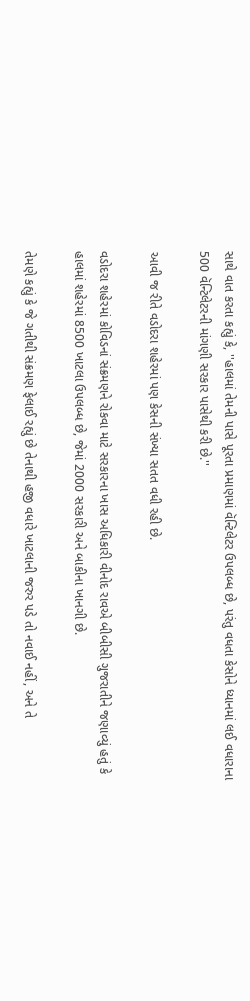સાથે વાત કરતા કહ્યું કે, ''હાલમાં તેમની પાસે પૂરતા પ્રમાણમાં વૅન્ટિલેટર ઉપલબ્ધ છે, પરંતુ વધતા કેસોને ધ્યાનમાં લઈ વધારાના 500 વૅન્ટિલેટરની માંગણી સરકાર પાસેથી કરી છે.''

આવી જ રીતે વડોદરા શહેરમાં પણ કેસની સંખ્યા સતત વધી રહી છે.

વડોદરા શહેરમાં કોવિડનાં સંક્રમણને રોકવા માટે સરકારના ખાસ અધિકારી વીનોદ રાવએ બીબીસી ગુજરાતીને જણાવ્યું હતું કે હાલમાં શહેરમાં 8500 ખાટલા ઉપલબ્ધ છે, જેમાં 2000 સરકારી અને બાકીના ખાનગી છે.

તેમણે કહ્યું કે જે ગતીથી સંક્રમણ ફેલાઈ રહ્યું છે તેનાથી હજી વધારે ખાટલાની જરુર પડે તો નવાઈ નહીં, અને તે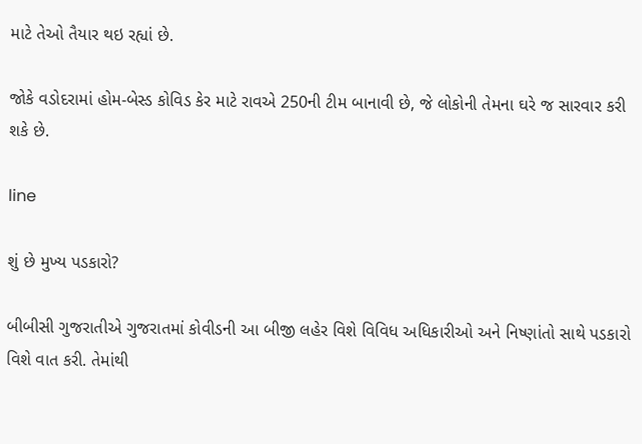માટે તેઓ તૈયાર થઇ રહ્યાં છે.

જોકે વડોદરામાં હોમ-બેસ્ડ કોવિડ કેર માટે રાવએ 250ની ટીમ બાનાવી છે, જે લોકોની તેમના ઘરે જ સારવાર કરી શકે છે.

line

શું છે મુખ્ય પડકારો?

બીબીસી ગુજરાતીએ ગુજરાતમાં કોવીડની આ બીજી લહેર વિશે વિવિધ અધિકારીઓ અને નિષ્ણાંતો સાથે પડકારો વિશે વાત કરી. તેમાંથી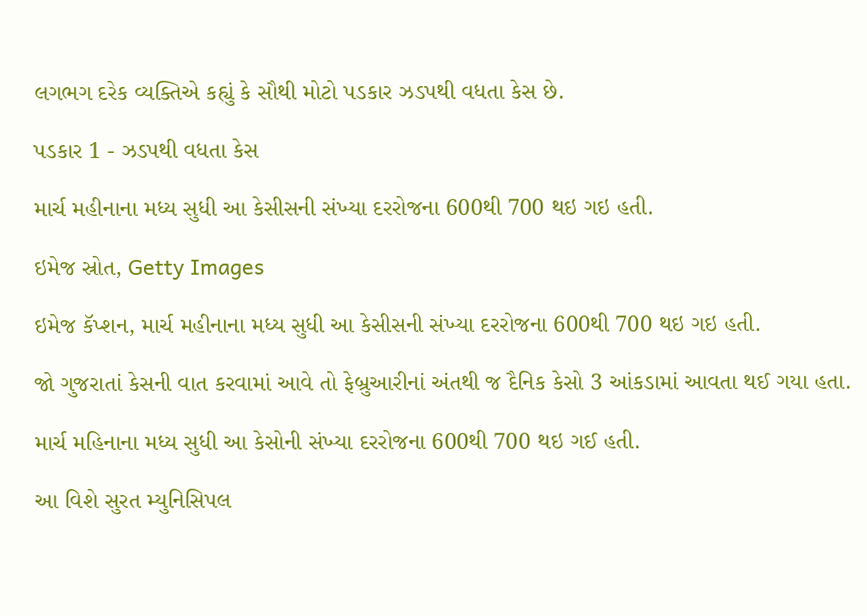લગભગ દરેક વ્યક્તિએ કહ્યું કે સૌથી મોટો પડકાર ઝડપથી વધતા કેસ છે.

પડકાર 1 - ઝડપથી વધતા કેસ

માર્ચ મહીનાના મધ્ય સુધી આ કેસીસની સંખ્યા દરરોજના 600થી 700 થઇ ગઇ હતી.

ઇમેજ સ્રોત, Getty Images

ઇમેજ કૅપ્શન, માર્ચ મહીનાના મધ્ય સુધી આ કેસીસની સંખ્યા દરરોજના 600થી 700 થઇ ગઇ હતી.

જો ગુજરાતાં કેસની વાત કરવામાં આવે તો ફેબ્રુઆરીનાં અંતથી જ દૈનિક કેસો 3 આંકડામાં આવતા થઈ ગયા હતા.

માર્ચ મહિનાના મધ્ય સુધી આ કેસોની સંખ્યા દરરોજના 600થી 700 થઇ ગઈ હતી.

આ વિશે સુરત મ્યુનિસિપલ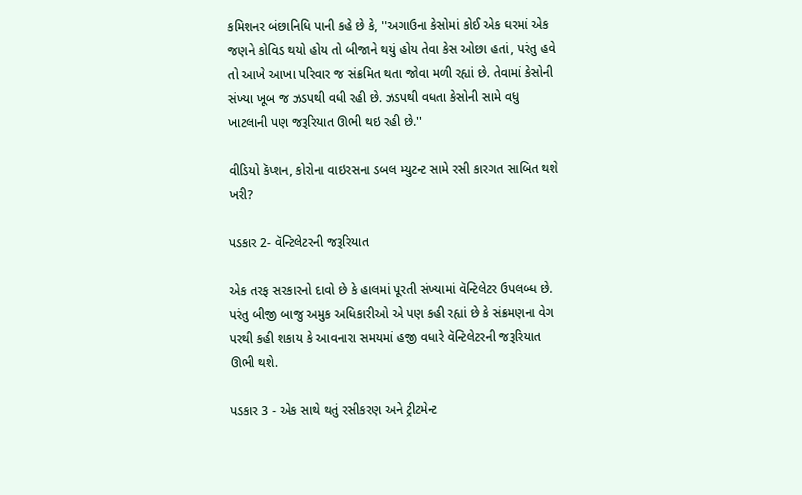કમિશનર બંછાનિધિ પાની કહે છે કે, ''અગાઉના કેસોમાં કોઈ એક ઘરમાં એક જણને કોવિડ થયો હોય તો બીજાને થયું હોય તેવા કેસ ઓછા હતાં, પરંતુ હવે તો આખે આખા પરિવાર જ સંક્રમિત થતા જોવા મળી રહ્યાં છે. તેવામાં કેસોની સંખ્યા ખૂબ જ ઝડપથી વધી રહી છે. ઝડપથી વધતા કેસોની સામે વધુ ખાટલાની પણ જરૂરિયાત ઊભી થઇ રહી છે.''

વીડિયો કૅપ્શન, કોરોના વાઇરસના ડબલ મ્યુટન્ટ સામે રસી કારગત સાબિત થશે ખરી?

પડકાર 2- વૅન્ટિલેટરની જરૂરિયાત

એક તરફ સરકારનો દાવો છે કે હાલમાં પૂરતી સંખ્યામાં વૅન્ટિલેટર ઉપલબ્ધ છે. પરંતુ બીજી બાજુ અમુક અધિકારીઓ એ પણ કહી રહ્યાં છે કે સંક્રમણના વેગ પરથી કહી શકાય કે આવનારા સમયમાં હજી વધારે વૅન્ટિલેટરની જરૂરિયાત ઊભી થશે.

પડકાર 3 - એક સાથે થતું રસીકરણ અને ટ્રીટમેન્ટ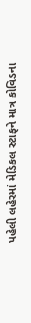પહેલી લહેરમાં મેડિકલ સ્ટાફને માત્ર કોવિડના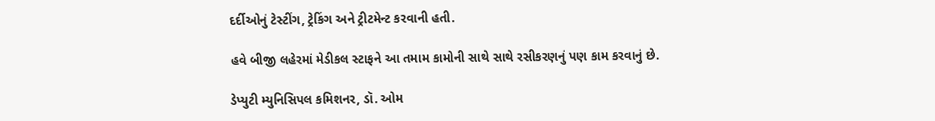દર્દીઓનું ટેસ્ટીંગ, ટ્રેકિંગ અને ટ્રીટમેન્ટ કરવાની હતી.

હવે બીજી લહેરમાં મેડીકલ સ્ટાફને આ તમામ કામોની સાથે સાથે રસીકરણનું પણ કામ કરવાનું છે.

ડેપ્યુટી મ્યુનિસિપલ કમિશનર, ડૉ. ઓમ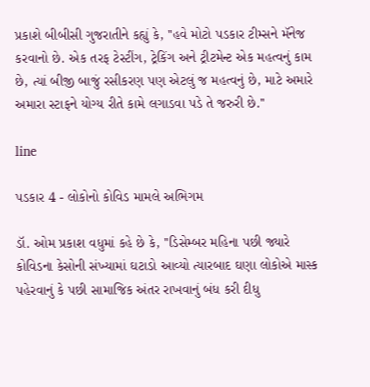પ્રકાશે બીબીસી ગુજરાતીને કહ્યું કે, ''હવે મોટો પડકાર ટીમ્સને મૅનેજ કરવાનો છે. એક તરફ ટેસ્ટીંગ, ટ્રેકિંગ અને ટ્રીટમેન્ટ એક મહત્વનું કામ છે, ત્યાં બીજી બાજું રસીકરણ પણ એટલું જ મહત્વનું છે, માટે અમારે અમારા સ્ટાફને યોગ્ય રીતે કામે લગાડવા પડે તે જરુરી છે.''

line

પડકાર 4 - લોકોનો કોવિડ મામલે અભિગમ

ડૉ. ઓમ પ્રકાશ વધુમાં કહે છે કે, ''ડિસેમ્બર મહિના પછી જ્યારે કોવિડના કેસોની સંખ્યામાં ઘટાડો આવ્યો ત્યારબાદ ઘણા લોકોએ માસ્ક પહેરવાનું કે પછી સામાજિક અંતર રાખવાનું બંધ કરી દીધુ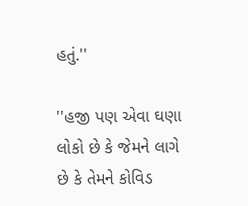હતું.''

''હજી પણ એવા ઘણા લોકો છે કે જેમને લાગે છે કે તેમને કોવિડ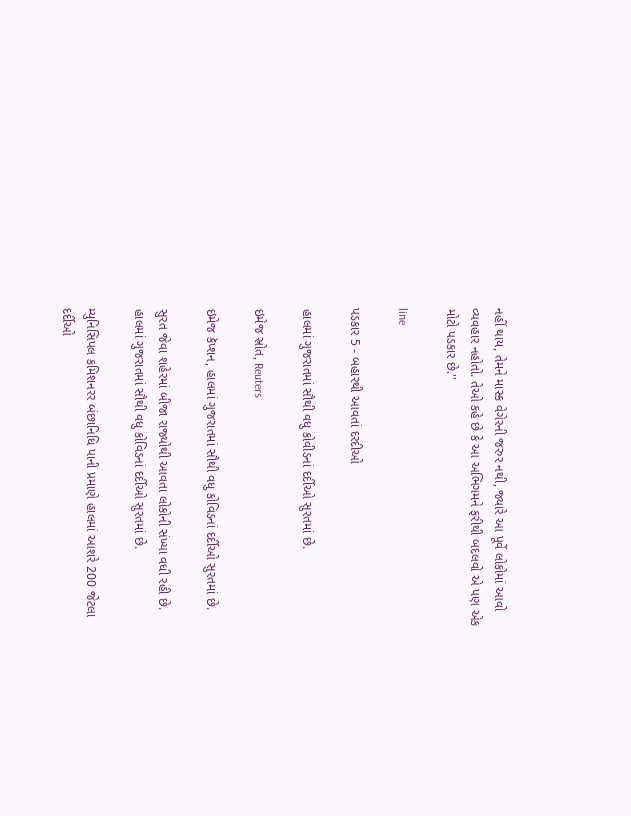નહીં થાય, તેમને માસ્ક વેગેરની જરુર નથી, જ્યારે આ પૂર્વે લોકોમાં આવો વ્યવહાર નહોતો. તેઓ કહે છે કે આ અભિગમને ફરીથી બદલવો એ પણ એક મોટો પડકાર છે.''

line

પડકાર 5 - બહારથી આવતાં દરદીઓ

હાલમાં ગુજરાતમાં સૌથી વધુ કોવીડનાં દર્દીઓ સુરતમાં છે.

ઇમેજ સ્રોત, Reuters

ઇમેજ કૅપ્શન, હાલમાં ગુજરાતમાં સૌથી વધુ કોવિડનાં દર્દીઓ સુરતમાં છે.

સુરત જેવા શહેરમાં બીજા રાજ્યોથી આવતા લોકોની સંખ્યા વધી રહી છે. હાલમાં ગુજરાતમાં સૌથી વધુ કોવિડનાં દર્દીઓ સુરતમાં છે.

મ્યુનિસિપલ કમિશનરર બંછાનિધિ પાની પ્રમાણે હાલમાં આશરે 200 જેટલા દર્દીઓ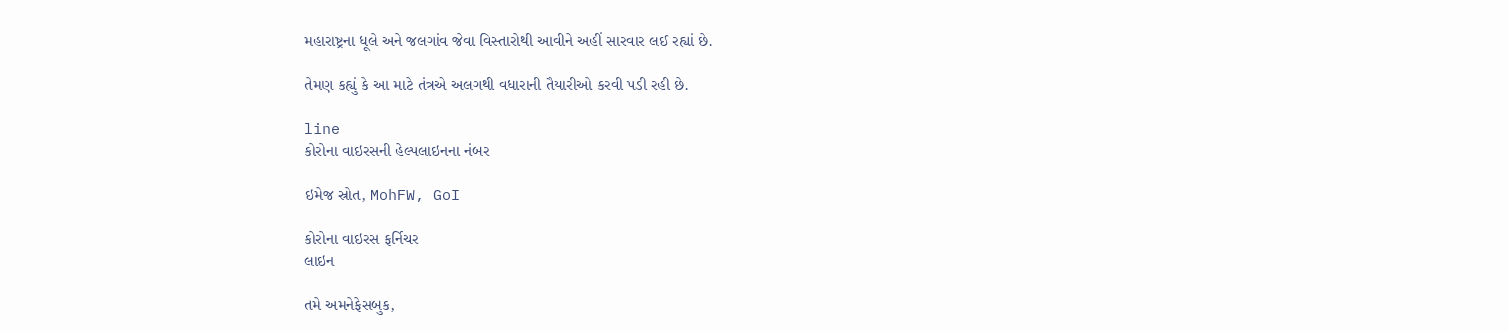મહારાષ્ટ્રના ધૂલે અને જલગાંવ જેવા વિસ્તારોથી આવીને અહીં સારવાર લઈ રહ્યાં છે.

તેમણ કહ્યું કે આ માટે તંત્રએ અલગથી વધારાની તૈયારીઓ કરવી પડી રહી છે.

line
કોરોના વાઇરસની હેલ્પલાઇનના નંબર

ઇમેજ સ્રોત, MohFW, GoI

કોરોના વાઇરસ ફર્નિચર
લાઇન

તમે અમનેફેસબુક,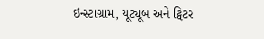ઇન્સ્ટાગ્રામ, યૂટ્યૂબ અને ટ્વિટર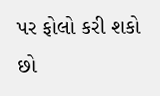પર ફોલો કરી શકો છો